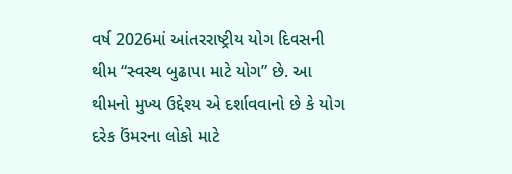વર્ષ 2026માં આંતરરાષ્ટ્રીય યોગ દિવસની થીમ “સ્વસ્થ બુઢાપા માટે યોગ” છે. આ થીમનો મુખ્ય ઉદ્દેશ્ય એ દર્શાવવાનો છે કે યોગ દરેક ઉંમરના લોકો માટે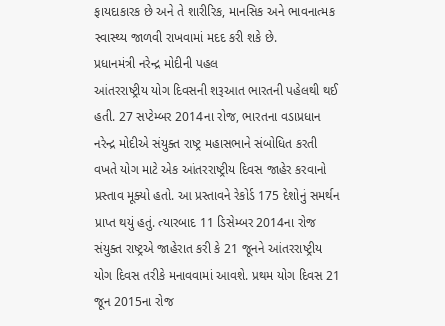ફાયદાકારક છે અને તે શારીરિક, માનસિક અને ભાવનાત્મક સ્વાસ્થ્ય જાળવી રાખવામાં મદદ કરી શકે છે.
પ્રધાનમંત્રી નરેન્દ્ર મોદીની પહલ
આંતરરાષ્ટ્રીય યોગ દિવસની શરૂઆત ભારતની પહેલથી થઈ હતી. 27 સપ્ટેમ્બર 2014ના રોજ, ભારતના વડાપ્રધાન નરેન્દ્ર મોદીએ સંયુક્ત રાષ્ટ્ર મહાસભાને સંબોધિત કરતી વખતે યોગ માટે એક આંતરરાષ્ટ્રીય દિવસ જાહેર કરવાનો પ્રસ્તાવ મૂક્યો હતો. આ પ્રસ્તાવને રેકોર્ડ 175 દેશોનું સમર્થન પ્રાપ્ત થયું હતું. ત્યારબાદ 11 ડિસેમ્બર 2014ના રોજ સંયુક્ત રાષ્ટ્રએ જાહેરાત કરી કે 21 જૂનને આંતરરાષ્ટ્રીય યોગ દિવસ તરીકે મનાવવામાં આવશે. પ્રથમ યોગ દિવસ 21 જૂન 2015ના રોજ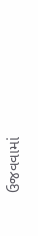ઉજવવામાં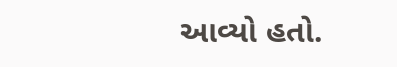આવ્યો હતો.